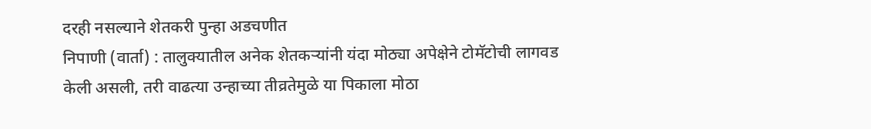दरही नसल्याने शेतकरी पुन्हा अडचणीत
निपाणी (वार्ता) : तालुक्यातील अनेक शेतकऱ्यांनी यंदा मोठ्या अपेक्षेने टोमॅटोची लागवड केली असली, तरी वाढत्या उन्हाच्या तीव्रतेमुळे या पिकाला मोठा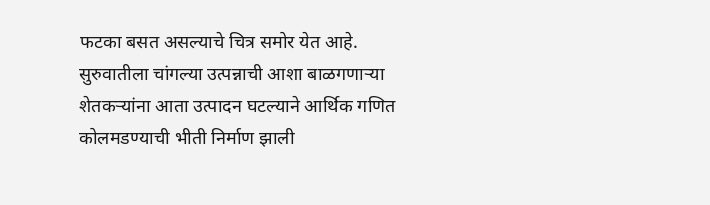फटका बसत असल्याचे चित्र समोर येत आहे. सुरुवातीला चांगल्या उत्पन्नाची आशा बाळगणाऱ्या शेतकऱ्यांना आता उत्पादन घटल्याने आर्थिक गणित कोलमडण्याची भीती निर्माण झाली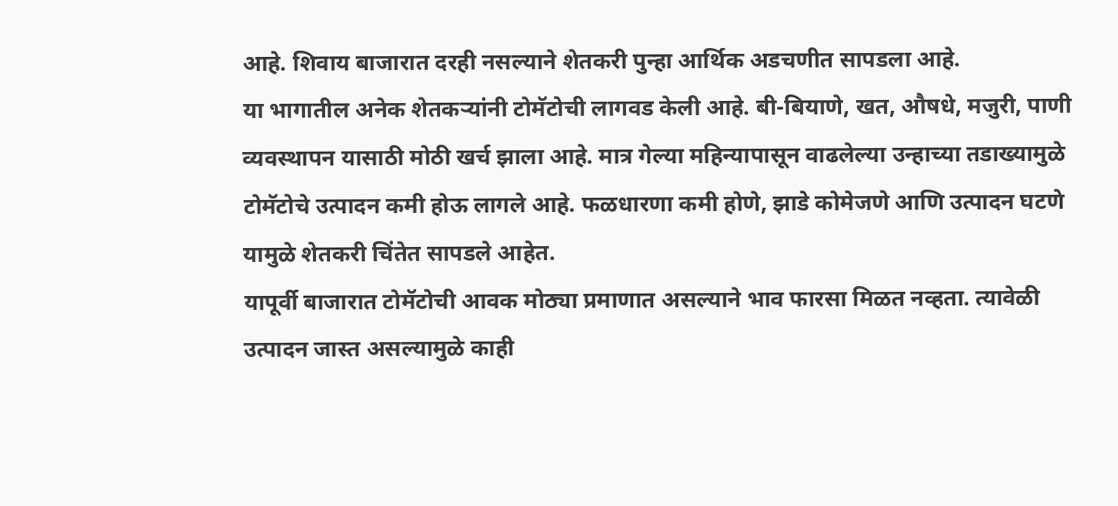आहे. शिवाय बाजारात दरही नसल्याने शेतकरी पुन्हा आर्थिक अडचणीत सापडला आहे.
या भागातील अनेक शेतकऱ्यांनी टोमॅटोची लागवड केली आहे. बी-बियाणे, खत, औषधे, मजुरी, पाणी व्यवस्थापन यासाठी मोठी खर्च झाला आहे. मात्र गेल्या महिन्यापासून वाढलेल्या उन्हाच्या तडाख्यामुळे टोमॅटोचे उत्पादन कमी होऊ लागले आहे. फळधारणा कमी होणे, झाडे कोमेजणे आणि उत्पादन घटणे यामुळे शेतकरी चिंतेत सापडले आहेत.
यापूर्वी बाजारात टोमॅटोची आवक मोठ्या प्रमाणात असल्याने भाव फारसा मिळत नव्हता. त्यावेळी उत्पादन जास्त असल्यामुळे काही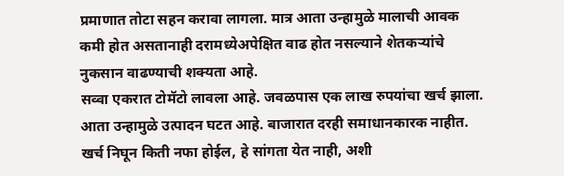प्रमाणात तोटा सहन करावा लागला. मात्र आता उन्हामुळे मालाची आवक कमी होत असतानाही दरामध्येअपेक्षित वाढ होत नसल्याने शेतकऱ्यांचे नुकसान वाढण्याची शक्यता आहे.
सव्वा एकरात टोमॅटो लावला आहे. जवळपास एक लाख रुपयांचा खर्च झाला. आता उन्हामुळे उत्पादन घटत आहे. बाजारात दरही समाधानकारक नाहीत. खर्च निघून किती नफा होईल, हे सांगता येत नाही, अशी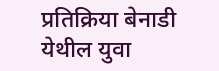प्रतिक्रिया बेनाडी येथील युवा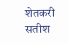शेतकरी सतीश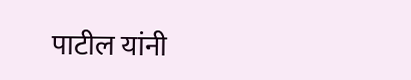पाटील यांनी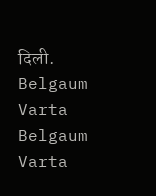दिली.
Belgaum Varta Belgaum Varta